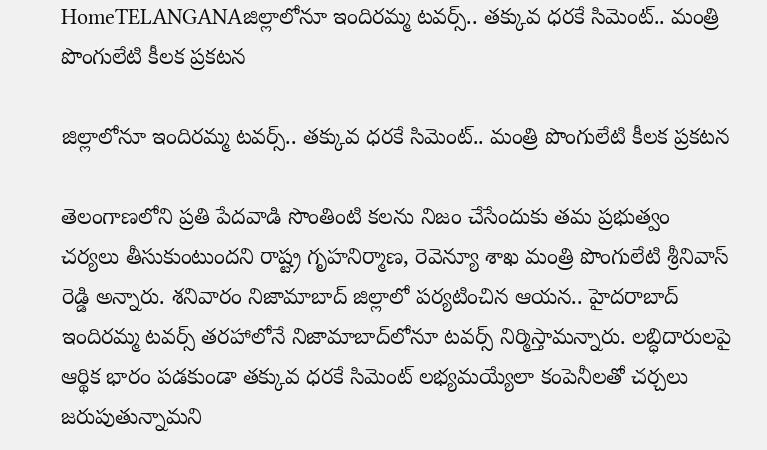HomeTELANGANAజిల్లాలోనూ ఇందిరమ్మ టవర్స్.. తక్కువ ధరకే సిమెంట్.. మంత్రి పొంగులేటి కీలక ప్రకటన

జిల్లాలోనూ ఇందిరమ్మ టవర్స్.. తక్కువ ధరకే సిమెంట్.. మంత్రి పొంగులేటి కీలక ప్రకటన

తెలంగాణలోని ప్రతి పేదవాడి సొంతింటి కలను నిజం చేసేందుకు తమ ప్రభుత్వం చర్యలు తీసుకుంటుందని రాష్ట్ర గృహనిర్మాణ, రెవెన్యూ శాఖ మంత్రి పొంగులేటి శ్రీనివాస్ రెడ్డి అన్నారు. శనివారం నిజామాబాద్ జిల్లాలో పర్యటించిన ఆయన.. హైదరాబాద్ ఇందిరమ్మ టవర్స్ తరహాలోనే నిజామాబాద్‌లోనూ టవర్స్ నిర్మిస్తామన్నారు. లబ్ధిదారులపై ఆర్థిక భారం పడకుండా తక్కువ ధరకే సిమెంట్ లభ్యమయ్యేలా కంపెనీలతో చర్చలు జరుపుతున్నామని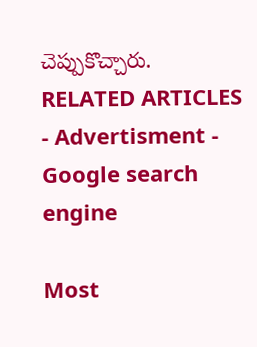చెప్పుకొచ్చారు.
RELATED ARTICLES
- Advertisment -
Google search engine

Most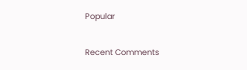Popular

Recent Comments